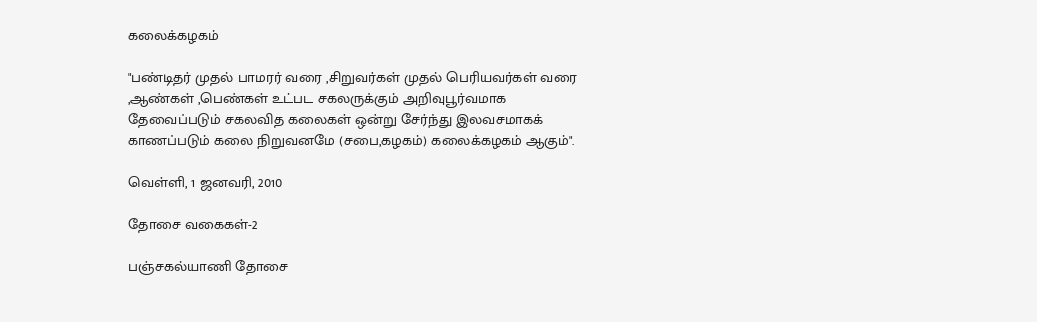கலைக்கழகம்

"பண்டிதர் முதல் பாமரர் வரை ,சிறுவர்கள் முதல் பெரியவர்கள் வரை ,ஆண்கள் ,பெண்கள் உட்பட சகலருக்கும் அறிவுபூர்வமாக தேவைப்படும் சகலவித கலைகள் ஒன்று சேர்ந்து இலவசமாகக் காணப்படும் கலை நிறுவனமே (சபை,கழகம்) கலைக்கழகம் ஆகும்".

வெள்ளி, 1 ஜனவரி, 2010

தோசை வகைகள்-2

பஞ்சகல்யாணி தோசை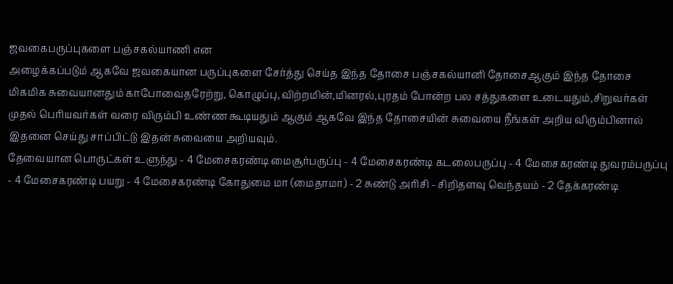ஜவகைபருப்புகளை பஞ்சகல்யாணி என
அழைக்கப்படும் ஆகவே ஜவகையான பருப்புகளை சேர்த்து செய்த இந்த தோசை பஞ்சகல்யானி தோசைஆகும் இந்த தோசை மிகமிக சுவையானதும் காபோவைதரேற்று, கொழுப்பு,விற்றமின்,மினரல்,புரதம் போன்ற பல சத்துகளை உடையதும்,சிறுவர்கள் முதல் பெரியவர்கள் வரை விரும்பி உண்ண கூடியதும் ஆகும் ஆகவே இந்த தோசையின் சுவையை நீங்கள் அறிய விரும்பினால் இதனை செய்து சாப்பிட்டு இதன் சுவையை அறியவும்.
தேவையான பொருட்கள் உளுந்து - 4 மேசைகரண்டி மைசூர்பருப்பு - 4 மேசைகரண்டி கடலைபருப்பு - 4 மேசைகரண்டி துவரம்பருப்பு - 4 மேசைகரண்டி பயறு - 4 மேசைகரண்டி கோதுமை மா (மைதாமா) - 2 சுண்டு அரிசி - சிறிதளவு வெந்தயம் - 2 தேக்கரண்டி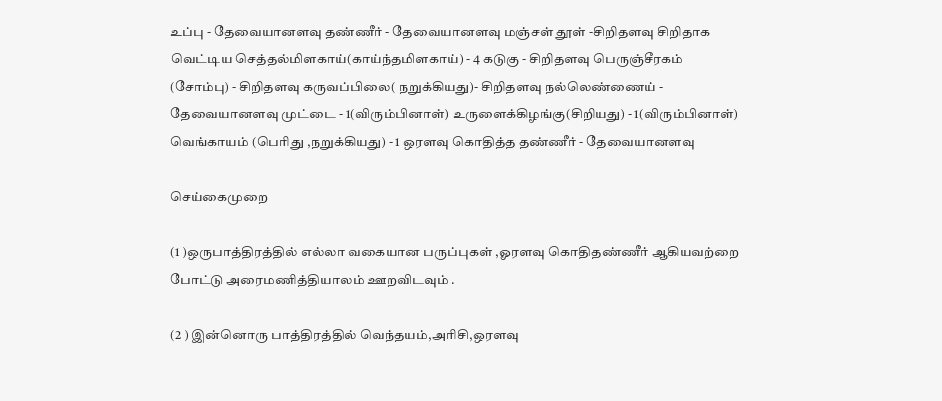உப்பு - தேவையானளவு தண்ணீர் - தேவையானளவு மஞ்சள் தூள் -சிறிதளவு சிறிதாக வெட்டிய செத்தல்மிளகாய்(காய்ந்தமிளகாய்) - 4 கடுகு - சிறிதளவு பெருஞ்சீரகம் (சோம்பு) - சிறிதளவு கருவப்பிலை( நறுக்கியது)- சிறிதளவு நல்லெண்ணைய் - தேவையானளவு முட்டை - 1(விரும்பினாள்) உருளைக்கிழங்கு(சிறியது) - 1(விரும்பினாள்) வெங்காயம் (பெரிது ,நறுக்கியது) - 1 ஒரளவு கொதித்த தண்ணீர் - தேவையானளவு

செய்கைமுறை

(1 )ஒருபாத்திரத்தில் எல்லா வகையான பருப்புகள் ,ஓரளவு கொதிதண்ணீர் ஆகியவற்றை போட்டு அரைமணித்தியாலம் ஊறவிடவும் .

(2 ) இன்னொரு பாத்திரத்தில் வெந்தயம்,அரிசி,ஒரளவு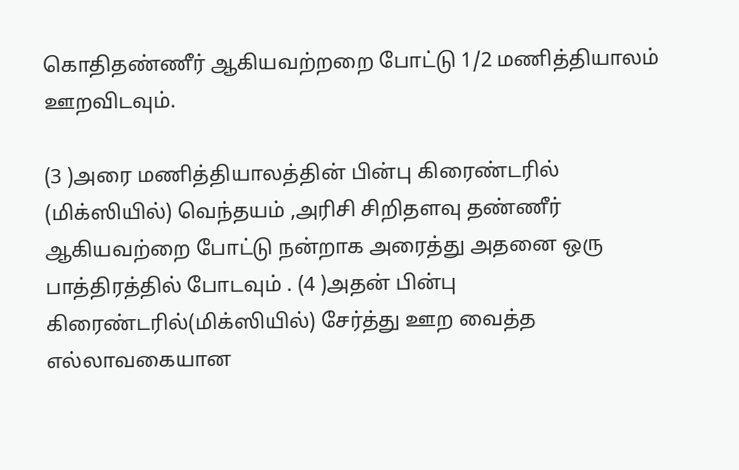கொதிதண்ணீர் ஆகியவற்றறை போட்டு 1/2 மணித்தியாலம் ஊறவிடவும்.

(3 )அரை மணித்தியாலத்தின் பின்பு கிரைண்டரில் (மிக்ஸியில்) வெந்தயம் ,அரிசி சிறிதளவு தண்ணீர் ஆகியவற்றை போட்டு நன்றாக அரைத்து அதனை ஒரு பாத்திரத்தில் போடவும் . (4 )அதன் பின்பு கிரைண்டரில்(மிக்ஸியில்) சேர்த்து ஊற வைத்த எல்லாவகையான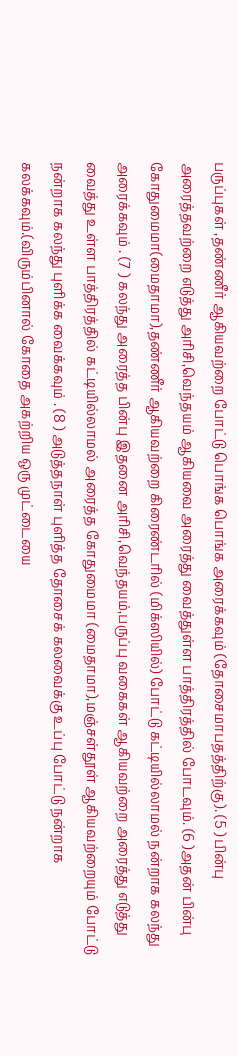பருப்புகள் ,தண்ணீர் ஆகியவற்றை போட்டு பொங்க பொங்க அரைக்கவும் (தோசைமாபதத்திற்கு). (5 ) பின்பு அரைத்தவற்றை எடுத்து அரிசி,வெந்தயம் ஆகியவை அரைத்து வைத்துள்ள பாத்திரத்தில் போடவும். (6 )அதன் பின்பு கோதுமைமா(மைதாமா),தண்ணீர் ஆகியவற்றை கிரைண்டரில் (மிக்ஸியில்) போட்டு கட்டியில்லாமல் நன்றாக கலந்து அரைக்கவும் . (7 ) கலந்து அரைத்த பின்பு இதனை அரிசி,வெந்தயம்,பருப்பு வகைகள் ஆகியவற்றை அரைத்து எடுத்து வைத்து உள்ள பாத்திரத்தில் கட்டியில்லாமல் அரைத்த கோதுமைமா (மைதாமா),மஞ்சள்தூள் ஆகியவற்றையும் போட்டு நன்றாக கலந்து புளிக்க வைக்கவும் . (8 ) அடுத்தநாள் புளித்த தோசைக் கலவைக்கு உப்பு போட்டு நன்றாக கலக்கவும்.(விரும்பினால் கோதை அகற்றிய ஒரு முட்டையை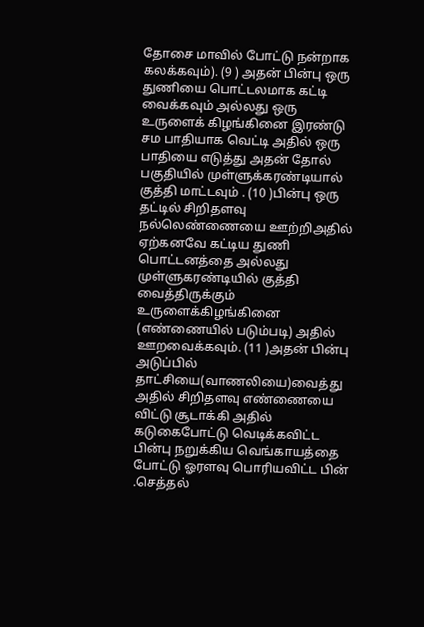தோசை மாவில் போட்டு நன்றாக கலக்கவும்). (9 ) அதன் பின்பு ஒரு துணியை பொட்டலமாக கட்டி வைக்கவும் அல்லது ஒரு உருளைக் கிழங்கினை இரண்டு சம பாதியாக வெட்டி அதில் ஒரு பாதியை எடுத்து அதன் தோல் பகுதியில் முள்ளுக்கரண்டியால் குத்தி மாட்டவும் . (10 )பின்பு ஒரு தட்டில் சிறிதளவு நல்லெண்ணையை ஊற்றிஅதில் ஏற்கனவே கட்டிய துணி பொட்டனத்தை அல்லது முள்ளுகரண்டியில் குத்தி வைத்திருக்கும் உருளைக்கிழங்கினை (எண்ணையில் படும்படி) அதில் ஊறவைக்கவும். (11 )அதன் பின்பு அடுப்பில் தாட்சியை(வாணலியை)வைத்து அதில் சிறிதளவு எண்ணையை விட்டு சூடாக்கி அதில் கடுகைபோட்டு வெடிக்கவிட்ட பின்பு நறுக்கிய வெங்காயத்தை போட்டு ஓரளவு பொரியவிட்ட பின் .செத்தல்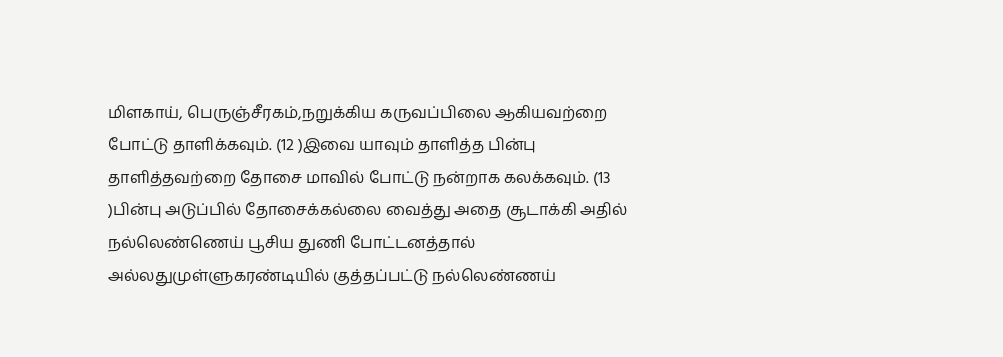மிளகாய், பெருஞ்சீரகம்,நறுக்கிய கருவப்பிலை ஆகியவற்றை போட்டு தாளிக்கவும். (12 )இவை யாவும் தாளித்த பின்பு தாளித்தவற்றை தோசை மாவில் போட்டு நன்றாக கலக்கவும். (13 )பின்பு அடுப்பில் தோசைக்கல்லை வைத்து அதை சூடாக்கி அதில் நல்லெண்ணெய் பூசிய துணி போட்டனத்தால் அல்லதுமுள்ளுகரண்டியில் குத்தப்பட்டு நல்லெண்ணய்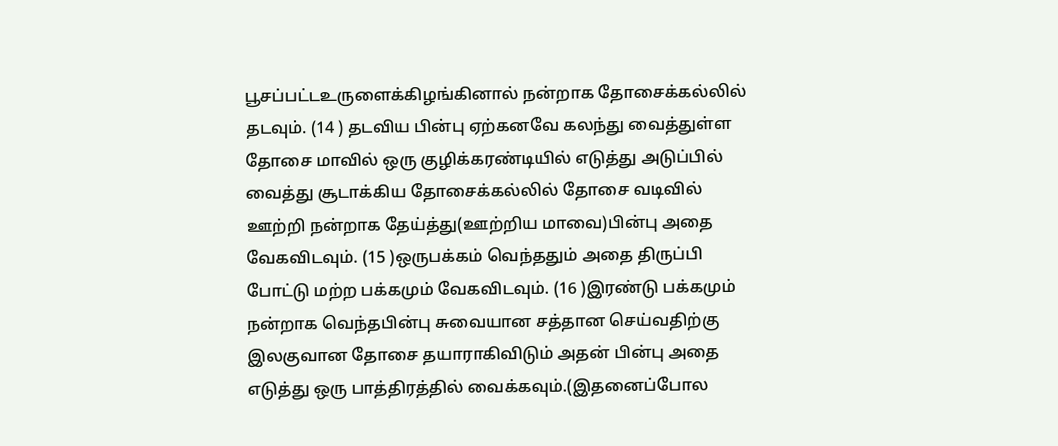பூசப்பட்டஉருளைக்கிழங்கினால் நன்றாக தோசைக்கல்லில் தடவும். (14 ) தடவிய பின்பு ஏற்கனவே கலந்து வைத்துள்ள தோசை மாவில் ஒரு குழிக்கரண்டியில் எடுத்து அடுப்பில் வைத்து சூடாக்கிய தோசைக்கல்லில் தோசை வடிவில் ஊற்றி நன்றாக தேய்த்து(ஊற்றிய மாவை)பின்பு அதை வேகவிடவும். (15 )ஒருபக்கம் வெந்ததும் அதை திருப்பி போட்டு மற்ற பக்கமும் வேகவிடவும். (16 )இரண்டு பக்கமும் நன்றாக வெந்தபின்பு சுவையான சத்தான செய்வதிற்கு இலகுவான தோசை தயாராகிவிடும் அதன் பின்பு அதை எடுத்து ஒரு பாத்திரத்தில் வைக்கவும்.(இதனைப்போல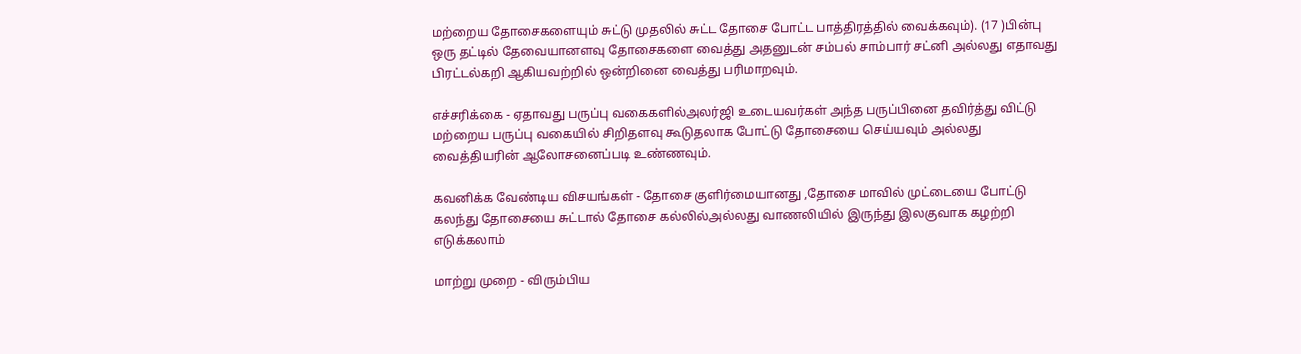மற்றைய தோசைகளையும் சுட்டு முதலில் சுட்ட தோசை போட்ட பாத்திரத்தில் வைக்கவும்). (17 )பின்பு ஒரு தட்டில் தேவையானளவு தோசைகளை வைத்து அதனுடன் சம்பல் சாம்பார் சட்னி அல்லது எதாவது பிரட்டல்கறி ஆகியவற்றில் ஒன்றினை வைத்து பரிமாறவும்.

எச்சரிக்கை - ஏதாவது பருப்பு வகைகளில்அலர்ஜி உடையவர்கள் அந்த பருப்பினை தவிர்த்து விட்டு மற்றைய பருப்பு வகையில் சிறிதளவு கூடுதலாக போட்டு தோசையை செய்யவும் அல்லது வைத்தியரின் ஆலோசனைப்படி உண்ணவும்.

கவனிக்க வேண்டிய விசயங்கள் - தோசை குளிர்மையானது ,தோசை மாவில் முட்டையை போட்டு கலந்து தோசையை சுட்டால் தோசை கல்லில்அல்லது வாணலியில் இருந்து இலகுவாக கழற்றி எடுக்கலாம்

மாற்று முறை - விரும்பிய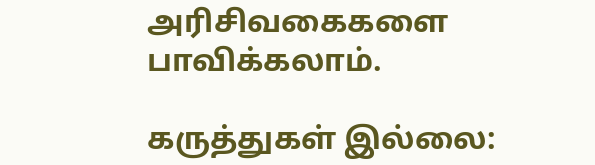அரிசிவகைகளை பாவிக்கலாம்.

கருத்துகள் இல்லை: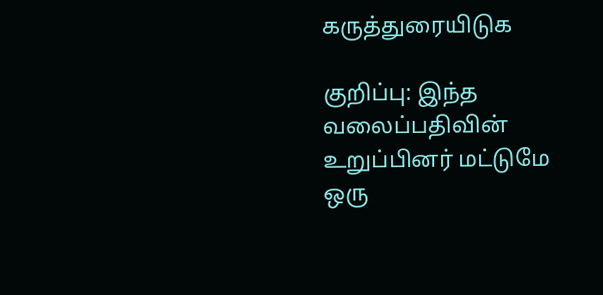கருத்துரையிடுக

குறிப்பு: இந்த வலைப்பதிவின் உறுப்பினர் மட்டுமே ஒரு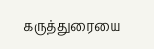கருத்துரையை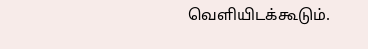வெளியிடக்கூடும்.